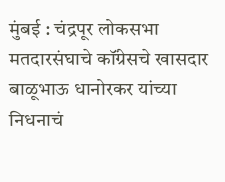मुंबई : चंद्रपूर लोकसभा मतदारसंघाचे कॉंग्रेसचे खासदार बाळूभाऊ धानोरकर यांच्या निधनाचं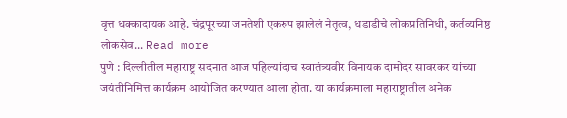वृत्त धक्कादायक आहे. चंद्रपूरच्या जनतेशी एकरुप झालेलं नेतृत्व, धडाडीचे लोकप्रतिनिधी, कर्तव्यनिष्ठ लोकसेव... Read more
पुणे : दिल्लीतील महाराष्ट्र सदनात आज पहिल्यांदाच स्वातंत्र्यवीर विनायक दामोदर सावरकर यांच्या जयंतीनिमित्त कार्यक्रम आयोजित करण्यात आला होता. या कार्यक्रमाला महाराष्ट्रातील अनेक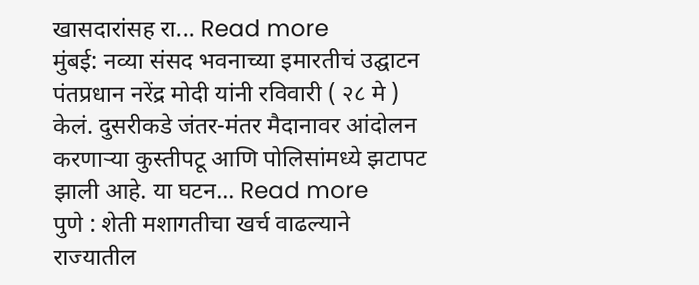खासदारांसह रा... Read more
मुंबई: नव्या संसद भवनाच्या इमारतीचं उद्घाटन पंतप्रधान नरेंद्र मोदी यांनी रविवारी ( २८ मे ) केलं. दुसरीकडे जंतर-मंतर मैदानावर आंदोलन करणाऱ्या कुस्तीपटू आणि पोलिसांमध्ये झटापट झाली आहे. या घटन... Read more
पुणे : शेती मशागतीचा खर्च वाढल्याने राज्यातील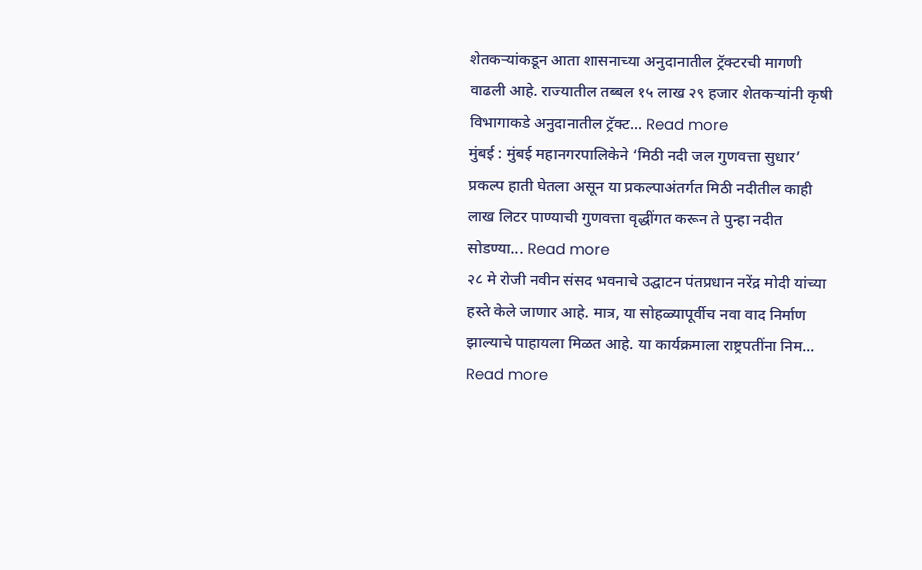शेतकऱ्यांकडून आता शासनाच्या अनुदानातील ट्रॅक्टरची मागणी वाढली आहे. राज्यातील तब्बल १५ लाख २९ हजार शेतकऱ्यांनी कृषी विभागाकडे अनुदानातील ट्रॅक्ट... Read more
मुंबई : मुंबई महानगरपालिकेने ‘मिठी नदी जल गुणवत्ता सुधार’ प्रकल्प हाती घेतला असून या प्रकल्पाअंतर्गत मिठी नदीतील काही लाख लिटर पाण्याची गुणवत्ता वृद्धींगत करून ते पुन्हा नदीत सोडण्या... Read more
२८ मे रोजी नवीन संसद भवनाचे उद्घाटन पंतप्रधान नरेंद्र मोदी यांच्या हस्ते केले जाणार आहे. मात्र, या सोहळ्यापूर्वीच नवा वाद निर्माण झाल्याचे पाहायला मिळत आहे. या कार्यक्रमाला राष्ट्रपतींना निम... Read more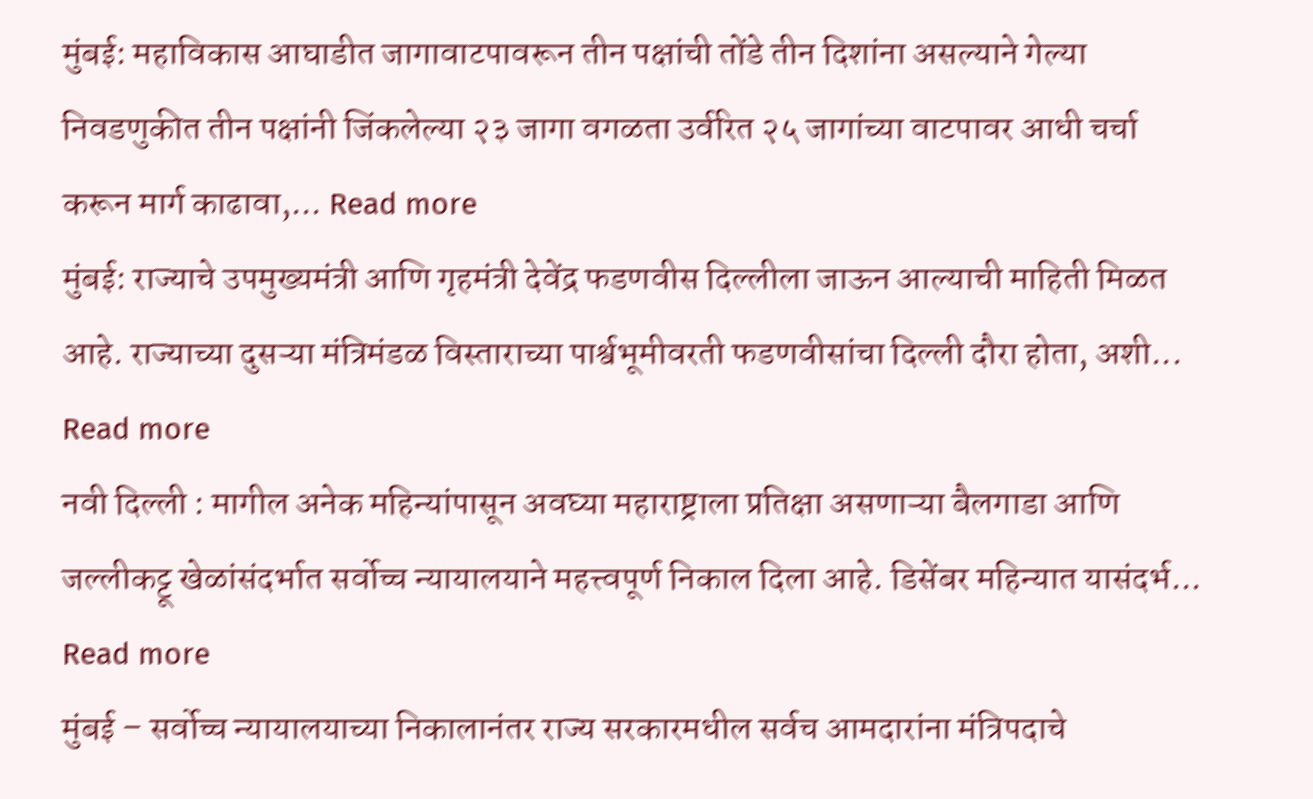मुंबई: महाविकास आघाडीत जागावाटपावरून तीन पक्षांची तोंडे तीन दिशांना असल्याने गेल्या निवडणुकीत तीन पक्षांनी जिंकलेल्या २३ जागा वगळता उर्वरित २५ जागांच्या वाटपावर आधी चर्चा करून मार्ग काढावा,... Read more
मुंबई: राज्याचे उपमुख्यमंत्री आणि गृहमंत्री देवेंद्र फडणवीस दिल्लीला जाऊन आल्याची माहिती मिळत आहे. राज्याच्या दुसऱ्या मंत्रिमंडळ विस्ताराच्या पार्श्वभूमीवरती फडणवीसांचा दिल्ली दौरा होता, अशी... Read more
नवी दिल्ली : मागील अनेक महिन्यांपासून अवघ्या महाराष्ट्राला प्रतिक्षा असणाऱ्या बैलगाडा आणि जल्लीकट्टू खेळांसंदर्भात सर्वोच्च न्यायालयाने महत्त्वपूर्ण निकाल दिला आहे. डिसेंबर महिन्यात यासंदर्भ... Read more
मुंबई – सर्वोच्च न्यायालयाच्या निकालानंतर राज्य सरकारमधील सर्वच आमदारांना मंत्रिपदाचे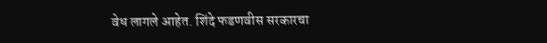वेध लागले आहेत. शिंदे फडणवीस सरकारचा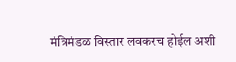मंत्रिमंडळ विस्तार लवकरच होईल अशी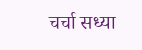चर्चा सध्या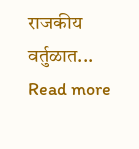राजकीय वर्तुळात... Read more